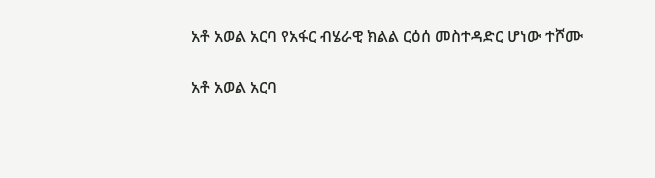አቶ አወል አርባ የአፋር ብሄራዊ ክልል ርዕሰ መስተዳድር ሆነው ተሾሙ

አቶ አወል አርባ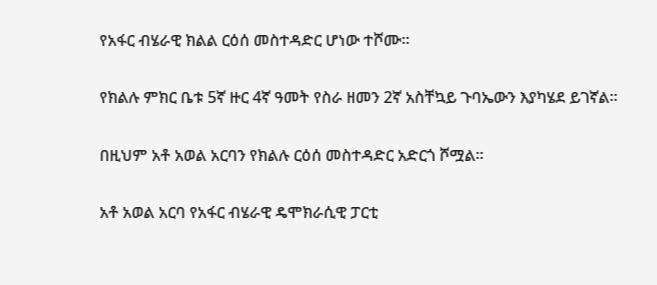የአፋር ብሄራዊ ክልል ርዕሰ መስተዳድር ሆነው ተሾሙ።

የክልሉ ምክር ቤቱ 5ኛ ዙር 4ኛ ዓመት የስራ ዘመን 2ኛ አስቸኳይ ጉባኤውን እያካሄደ ይገኛል።

በዚህም አቶ አወል አርባን የክልሉ ርዕሰ መስተዳድር አድርጎ ሾሟል።

አቶ አወል አርባ የአፋር ብሄራዊ ዴሞክራሲዊ ፓርቲ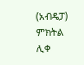(አብዴፓ) ምክትል ሊቀ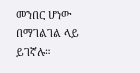መንበር ሆነው በማገልገል ላይ ይገኛሉ።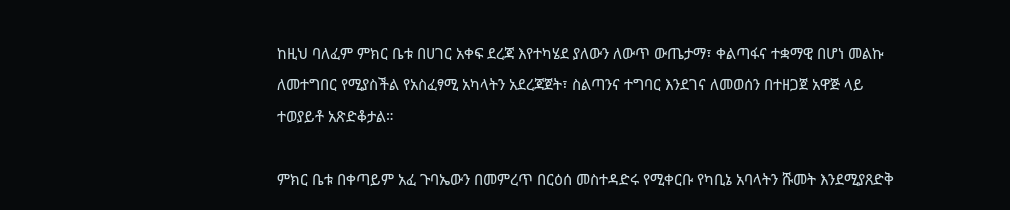ከዚህ ባለፈም ምክር ቤቱ በሀገር አቀፍ ደረጃ እየተካሄደ ያለውን ለውጥ ውጤታማ፣ ቀልጣፋና ተቋማዊ በሆነ መልኩ ለመተግበር የሚያስችል የአስፈፃሚ አካላትን አደረጃጀት፣ ስልጣንና ተግባር እንደገና ለመወሰን በተዘጋጀ አዋጅ ላይ ተወያይቶ አጽድቆታል።

ምክር ቤቱ በቀጣይም አፈ ጉባኤውን በመምረጥ በርዕሰ መስተዳድሩ የሚቀርቡ የካቢኔ አባላትን ሹመት እንደሚያጸድቅ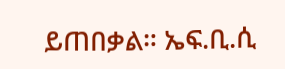ይጠበቃል። ኤፍ.ቢ.ሲ